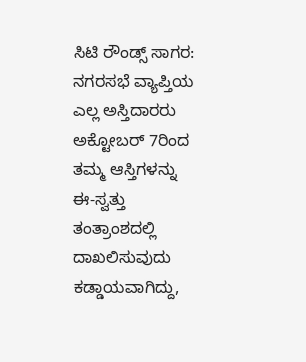ಸಿಟಿ ರೌಂಡ್ಸ್ ಸಾಗರ: ನಗರಸಭೆ ವ್ಯಾಪ್ತಿಯ ಎಲ್ಲ ಅಸ್ತಿದಾರರು ಅಕ್ಟೋಬರ್ 7ರಿಂದ ತಮ್ಮ ಆಸ್ತಿಗಳನ್ನು ಈ-ಸ್ವತ್ತು ತಂತ್ರಾಂಶದಲ್ಲಿ ದಾಖಲಿಸುವುದು ಕಡ್ಡಾಯವಾಗಿದ್ದು,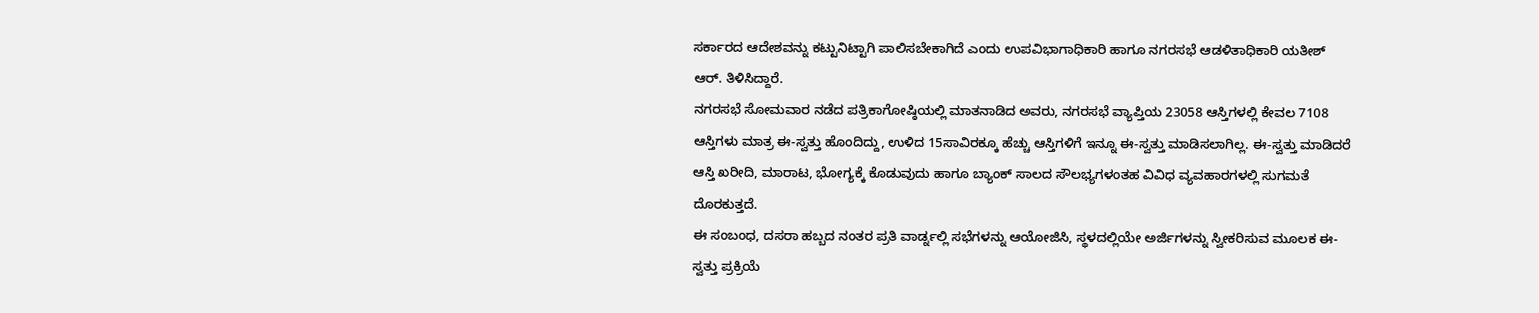ಸರ್ಕಾರದ ಆದೇಶವನ್ನು ಕಟ್ಟುನಿಟ್ಟಾಗಿ ಪಾಲಿಸಬೇಕಾಗಿದೆ ಎಂದು ಉಪವಿಭಾಗಾಧಿಕಾರಿ ಹಾಗೂ ನಗರಸಭೆ ಆಡಳಿತಾಧಿಕಾರಿ ಯತೀಶ್ ಆರ್. ತಿಳಿಸಿದ್ದಾರೆ.
ನಗರಸಭೆ ಸೋಮವಾರ ನಡೆದ ಪತ್ರಿಕಾಗೋಷ್ಠಿಯಲ್ಲಿ ಮಾತನಾಡಿದ ಅವರು, ನಗರಸಭೆ ವ್ಯಾಪ್ತಿಯ 23058 ಆಸ್ತಿಗಳಲ್ಲಿ ಕೇವಲ 7108 ಆಸ್ತಿಗಳು ಮಾತ್ರ ಈ-ಸ್ವತ್ತು ಹೊಂದಿದ್ದು, ಉಳಿದ 15ಸಾವಿರಕ್ಕೂ ಹೆಚ್ಚು ಆಸ್ತಿಗಳಿಗೆ ಇನ್ನೂ ಈ-ಸ್ವತ್ತು ಮಾಡಿಸಲಾಗಿಲ್ಲ. ಈ-ಸ್ವತ್ತು ಮಾಡಿದರೆ ಆಸ್ತಿ ಖರೀದಿ, ಮಾರಾಟ, ಭೋಗ್ಯಕ್ಕೆ ಕೊಡುವುದು ಹಾಗೂ ಬ್ಯಾಂಕ್ ಸಾಲದ ಸೌಲಭ್ಯಗಳಂತಹ ವಿವಿಧ ವ್ಯವಹಾರಗಳಲ್ಲಿ ಸುಗಮತೆ ದೊರಕುತ್ತದೆ.
ಈ ಸಂಬಂಧ, ದಸರಾ ಹಬ್ಬದ ನಂತರ ಪ್ರತಿ ವಾರ್ಡ್ನಲ್ಲಿ ಸಭೆಗಳನ್ನು ಆಯೋಜಿಸಿ, ಸ್ಥಳದಲ್ಲಿಯೇ ಅರ್ಜಿಗಳನ್ನು ಸ್ವೀಕರಿಸುವ ಮೂಲಕ ಈ-ಸ್ವತ್ತು ಪ್ರಕ್ರಿಯೆ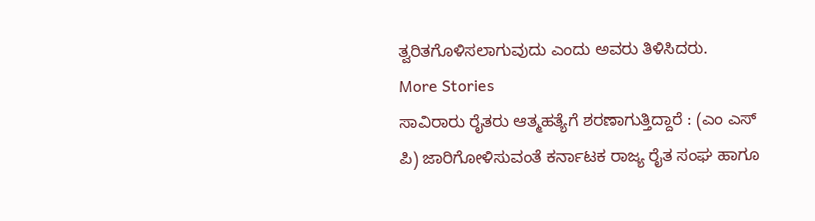ತ್ವರಿತಗೊಳಿಸಲಾಗುವುದು ಎಂದು ಅವರು ತಿಳಿಸಿದರು.
More Stories
ಸಾವಿರಾರು ರೈತರು ಆತ್ಮಹತ್ಯೆಗೆ ಶರಣಾಗುತ್ತಿದ್ದಾರೆ : (ಎಂ ಎಸ್ ಪಿ) ಜಾರಿಗೋಳಿಸುವಂತೆ ಕರ್ನಾಟಕ ರಾಜ್ಯ ರೈತ ಸಂಘ ಹಾಗೂ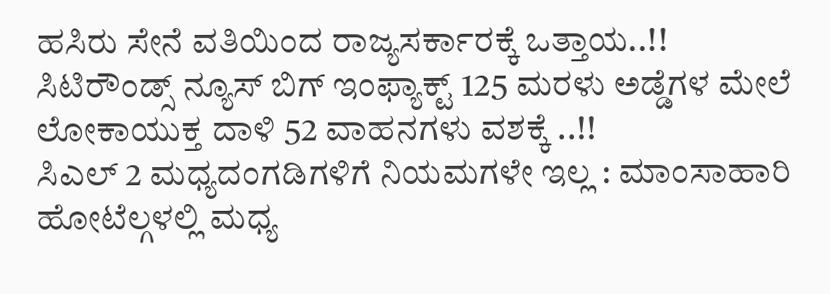ಹಸಿರು ಸೇನೆ ವತಿಯಿಂದ ರಾಜ್ಯಸರ್ಕಾರಕ್ಕೆ ಒತ್ತಾಯ..!!
ಸಿಟಿರೌಂಡ್ಸ್ ನ್ಯೂಸ್ ಬಿಗ್ ಇಂಫ್ಯಾಕ್ಟ್ 125 ಮರಳು ಅಡ್ಡೆಗಳ ಮೇಲೆ ಲೋಕಾಯುಕ್ತ ದಾಳಿ 52 ವಾಹನಗಳು ವಶಕ್ಕೆ ..!!
ಸಿಎಲ್ 2 ಮಧ್ಯದಂಗಡಿಗಳಿಗೆ ನಿಯಮಗಳೇ ಇಲ್ಲ : ಮಾಂಸಾಹಾರಿ ಹೋಟೆಲ್ಗಳಲ್ಲಿ ಮಧ್ಯ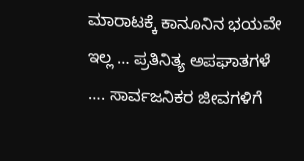ಮಾರಾಟಕ್ಕೆ ಕಾನೂನಿನ ಭಯವೇ ಇಲ್ಲ … ಪ್ರತಿನಿತ್ಯ ಅಪಘಾತಗಳೆ …. ಸಾರ್ವಜನಿಕರ ಜೀವಗಳಿಗೆ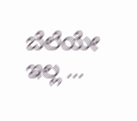ಬೆಲೆಯೇ ಇಲ್ಲ …